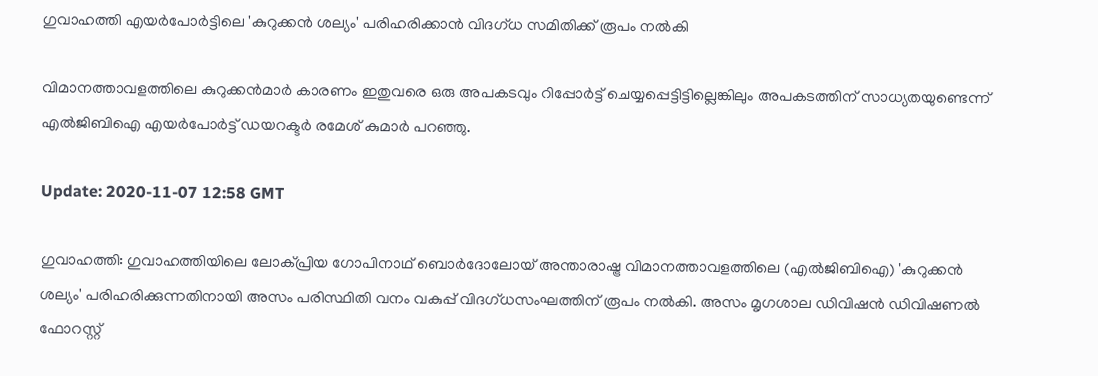ഗുവാഹത്തി എയര്‍പോര്‍ട്ടിലെ 'കുറുക്കന്‍ ശല്യം' പരിഹരിക്കാന്‍ വിദഗ്ധ സമിതിക്ക് രൂപം നല്‍കി

വിമാനത്താവളത്തിലെ കുറുക്കന്‍മാര്‍ കാരണം ഇതുവരെ ഒരു അപകടവും റിപ്പോര്‍ട്ട് ചെയ്യപ്പെട്ടിട്ടില്ലെങ്കിലും അപകടത്തിന് സാധ്യതയുണ്ടെന്ന് എല്‍ജിബിഐ എയര്‍പോര്‍ട്ട് ഡയറക്ടര്‍ രമേശ് കുമാര്‍ പറഞ്ഞു.

Update: 2020-11-07 12:58 GMT

ഗുവാഹത്തി: ഗുവാഹത്തിയിലെ ലോക്പ്രിയ ഗോപിനാഥ് ബൊര്‍ദോലോയ് അന്താരാഷ്ട്ര വിമാനത്താവളത്തിലെ (എല്‍ജിബിഐ) 'കുറുക്കന്‍ ശല്യം' പരിഹരിക്കുന്നതിനായി അസം പരിസ്ഥിതി വനം വകുപ്പ് വിദഗ്ധസംഘത്തിന് രൂപം നല്‍കി. അസം മൃഗശാല ഡിവിഷന്‍ ഡിവിഷണല്‍ ഫോറസ്റ്റ്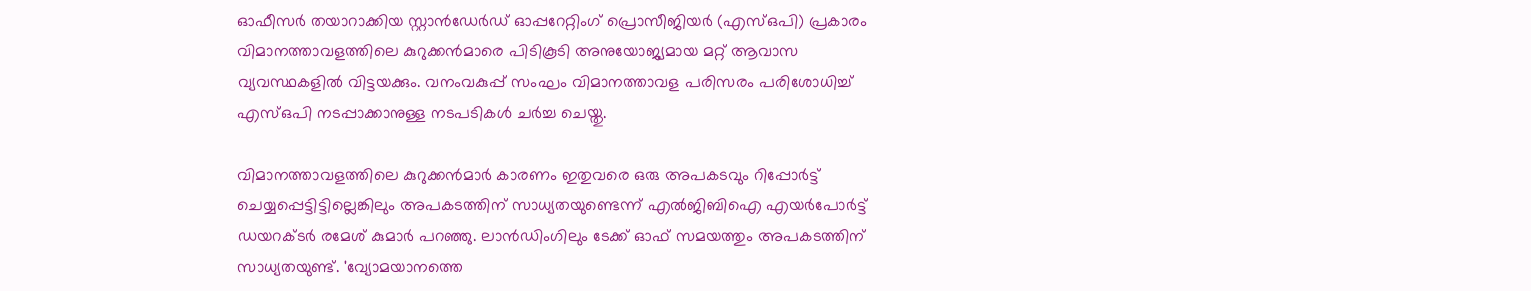ഓഫീസര്‍ തയാറാക്കിയ സ്റ്റാന്‍ഡേര്‍ഡ് ഓപ്പറേറ്റിംഗ് പ്രൊസീജിയര്‍ (എസ്ഒപി) പ്രകാരം വിമാനത്താവളത്തിലെ കുറുക്കന്‍മാരെ പിടികൂടി അനുയോജ്യമായ മറ്റ് ആവാസ വ്യവസ്ഥകളില്‍ വിട്ടയക്കും. വനംവകുപ്പ് സംഘം വിമാനത്താവള പരിസരം പരിശോധിച്ച് എസ്ഒപി നടപ്പാക്കാനുള്ള നടപടികള്‍ ചര്‍ച്ച ചെയ്തു.

വിമാനത്താവളത്തിലെ കുറുക്കന്‍മാര്‍ കാരണം ഇതുവരെ ഒരു അപകടവും റിപ്പോര്‍ട്ട് ചെയ്യപ്പെട്ടിട്ടില്ലെങ്കിലും അപകടത്തിന് സാധ്യതയുണ്ടെന്ന് എല്‍ജിബിഐ എയര്‍പോര്‍ട്ട് ഡയറക്ടര്‍ രമേശ് കുമാര്‍ പറഞ്ഞു. ലാന്‍ഡിംഗിലും ടേക്ക് ഓഫ് സമയത്തും അപകടത്തിന് സാധ്യതയുണ്ട്. 'വ്യോമയാനത്തെ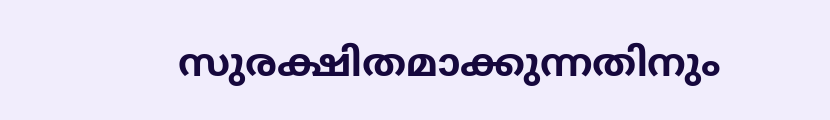സുരക്ഷിതമാക്കുന്നതിനും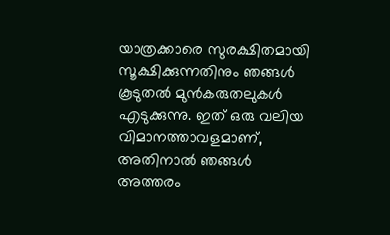യാത്രക്കാരെ സുരക്ഷിതമായി സൂക്ഷിക്കുന്നതിനും ഞങ്ങള്‍ കൂടുതല്‍ മുന്‍കരുതലുകള്‍ എടുക്കുന്നു. ഇത് ഒരു വലിയ വിമാനത്താവളമാണ്, അതിനാല്‍ ഞങ്ങള്‍ അത്തരം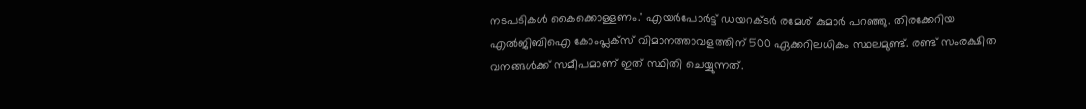നടപടികള്‍ കൈക്കൊള്ളണം.' എയര്‍പോര്‍ട്ട് ഡയറക്ടര്‍ രമേശ് കുമാര്‍ പറഞ്ഞു. തിരക്കേറിയ എല്‍ജിബിഐ കോംപ്ലക്‌സ് വിമാനത്താവളത്തിന് 500 ഏക്കറിലധികം സ്ഥലമുണ്ട്. രണ്ട് സംരക്ഷിത വനങ്ങള്‍ക്ക് സമീപമാണ് ഇത് സ്ഥിതി ചെയ്യുന്നത്.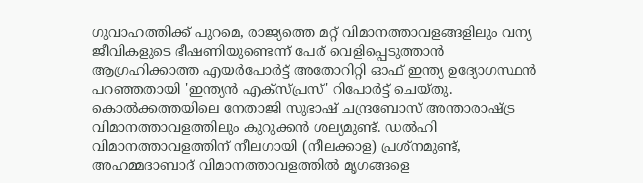ഗുവാഹത്തിക്ക് പുറമെ, രാജ്യത്തെ മറ്റ് വിമാനത്താവളങ്ങളിലും വന്യ ജീവികളുടെ ഭീഷണിയുണ്ടെന്ന് പേര് വെളിപ്പെടുത്താന്‍ ആഗ്രഹിക്കാത്ത എയര്‍പോര്‍ട്ട് അതോറിറ്റി ഓഫ് ഇന്ത്യ ഉദ്യോഗസ്ഥന്‍ പറഞ്ഞതായി 'ഇന്ത്യന്‍ എക്‌സ്പ്രസ്' റിപോര്‍ട്ട് ചെയ്തു. കൊല്‍ക്കത്തയിലെ നേതാജി സുഭാഷ് ചന്ദ്രബോസ് അന്താരാഷ്ട്ര വിമാനത്താവളത്തിലും കുറുക്കന്‍ ശല്യമുണ്ട്. ഡല്‍ഹി വിമാനത്താവളത്തിന് നീലഗായി (നീലക്കാള) പ്രശ്‌നമുണ്ട്, അഹമ്മദാബാദ് വിമാനത്താവളത്തില്‍ മൃഗങ്ങളെ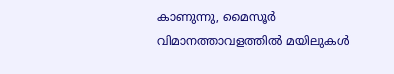കാണുന്നു, മൈസൂര്‍ വിമാനത്താവളത്തില്‍ മയിലുകള്‍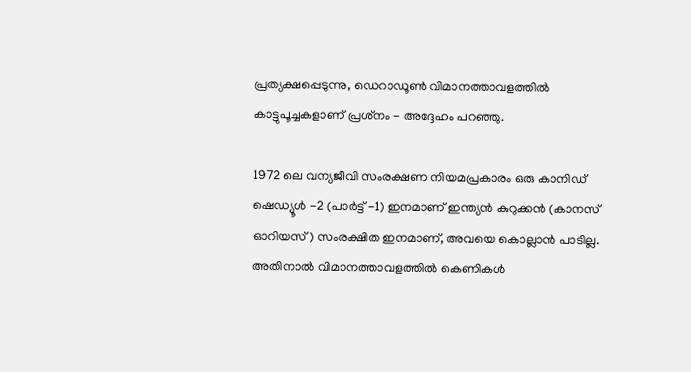പ്രത്യക്ഷപ്പെടുന്നു, ഡെറാഡൂണ്‍ വിമാനത്താവളത്തില്‍ കാട്ടുപൂച്ചകളാണ് പ്രശ്‌നം - അദ്ദേഹം പറഞ്ഞു.

1972 ലെ വന്യജീവി സംരക്ഷണ നിയമപ്രകാരം ഒരു കാനിഡ് ഷെഡ്യൂള്‍ -2 (പാര്‍ട്ട് -1) ഇനമാണ് ഇന്ത്യന്‍ കുറുക്കന്‍ (കാനസ് ഓറിയസ്) സംരക്ഷിത ഇനമാണ്, അവയെ കൊല്ലാന്‍ പാടില്ല. അതിനാല്‍ വിമാനത്താവളത്തില്‍ കെണികള്‍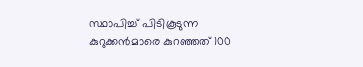സ്ഥാപിച്ച് പിടികൂടുന്ന കുറുക്കന്‍മാരെ കുറഞ്ഞത് 100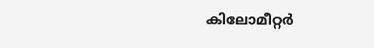കിലോമീറ്റര്‍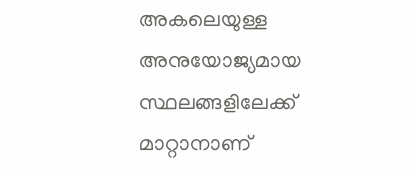അകലെയുള്ള അനുയോജ്യമായ സ്ഥലങ്ങളിലേക്ക് മാറ്റാനാണ്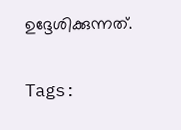ഉദ്ദേശിക്കുന്നത്.

Tags: